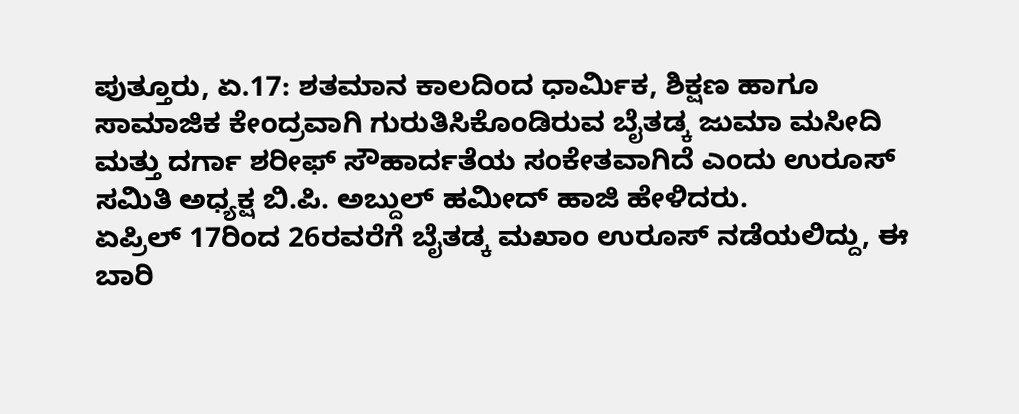ಪುತ್ತೂರು, ಏ.17: ಶತಮಾನ ಕಾಲದಿಂದ ಧಾರ್ಮಿಕ, ಶಿಕ್ಷಣ ಹಾಗೂ ಸಾಮಾಜಿಕ ಕೇಂದ್ರವಾಗಿ ಗುರುತಿಸಿಕೊಂಡಿರುವ ಬೈತಡ್ಕ ಜುಮಾ ಮಸೀದಿ ಮತ್ತು ದರ್ಗಾ ಶರೀಫ್ ಸೌಹಾರ್ದತೆಯ ಸಂಕೇತವಾಗಿದೆ ಎಂದು ಉರೂಸ್ ಸಮಿತಿ ಅಧ್ಯಕ್ಷ ಬಿ.ಪಿ. ಅಬ್ದುಲ್ ಹಮೀದ್ ಹಾಜಿ ಹೇಳಿದರು.
ಏಪ್ರಿಲ್ 17ರಿಂದ 26ರವರೆಗೆ ಬೈತಡ್ಕ ಮಖಾಂ ಉರೂಸ್ ನಡೆಯಲಿದ್ದು, ಈ ಬಾರಿ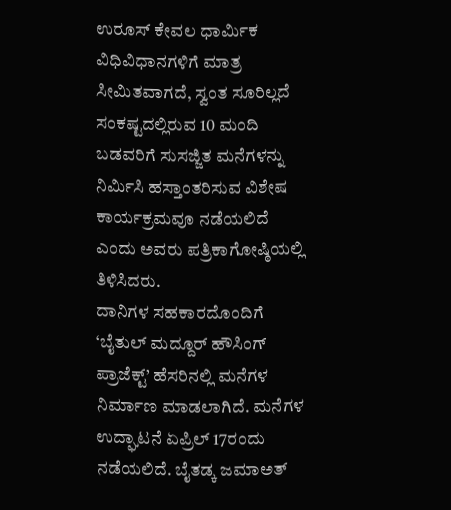ಉರೂಸ್ ಕೇವಲ ಧಾರ್ಮಿಕ ವಿಧಿವಿಧಾನಗಳಿಗೆ ಮಾತ್ರ ಸೀಮಿತವಾಗದೆ, ಸ್ವಂತ ಸೂರಿಲ್ಲದೆ ಸಂಕಷ್ಟದಲ್ಲಿರುವ 10 ಮಂದಿ ಬಡವರಿಗೆ ಸುಸಜ್ಜಿತ ಮನೆಗಳನ್ನು ನಿರ್ಮಿಸಿ ಹಸ್ತಾಂತರಿಸುವ ವಿಶೇಷ ಕಾರ್ಯಕ್ರಮವೂ ನಡೆಯಲಿದೆ ಎಂದು ಅವರು ಪತ್ರಿಕಾಗೋಷ್ಠಿಯಲ್ಲಿ ತಿಳಿಸಿದರು.
ದಾನಿಗಳ ಸಹಕಾರದೊಂದಿಗೆ ‘ಬೈತುಲ್ ಮದ್ದೂರ್ ಹೌಸಿಂಗ್ ಪ್ರಾಜೆಕ್ಟ್’ ಹೆಸರಿನಲ್ಲಿ ಮನೆಗಳ ನಿರ್ಮಾಣ ಮಾಡಲಾಗಿದೆ. ಮನೆಗಳ ಉದ್ಘಾಟನೆ ಏಪ್ರಿಲ್ 17ರಂದು ನಡೆಯಲಿದೆ. ಬೈತಡ್ಕ ಜಮಾಅತ್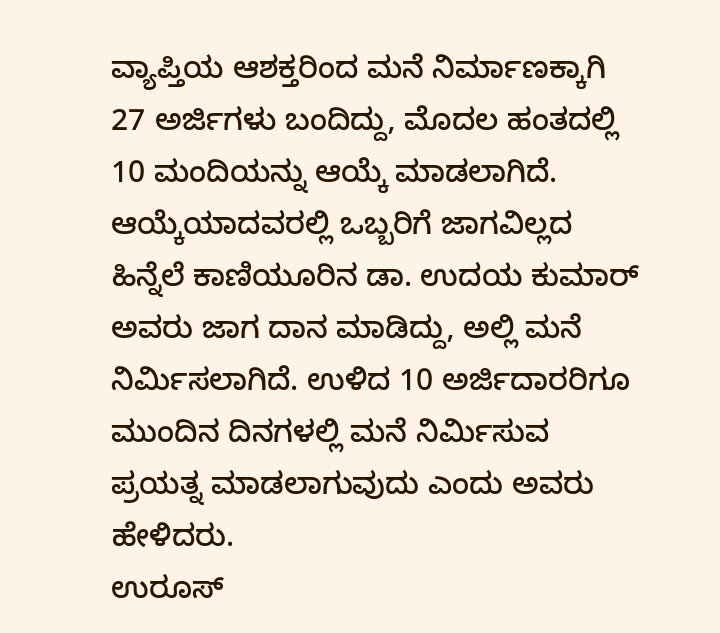ವ್ಯಾಪ್ತಿಯ ಆಶಕ್ತರಿಂದ ಮನೆ ನಿರ್ಮಾಣಕ್ಕಾಗಿ 27 ಅರ್ಜಿಗಳು ಬಂದಿದ್ದು, ಮೊದಲ ಹಂತದಲ್ಲಿ 10 ಮಂದಿಯನ್ನು ಆಯ್ಕೆ ಮಾಡಲಾಗಿದೆ. ಆಯ್ಕೆಯಾದವರಲ್ಲಿ ಒಬ್ಬರಿಗೆ ಜಾಗವಿಲ್ಲದ ಹಿನ್ನೆಲೆ ಕಾಣಿಯೂರಿನ ಡಾ. ಉದಯ ಕುಮಾರ್ ಅವರು ಜಾಗ ದಾನ ಮಾಡಿದ್ದು, ಅಲ್ಲಿ ಮನೆ ನಿರ್ಮಿಸಲಾಗಿದೆ. ಉಳಿದ 10 ಅರ್ಜಿದಾರರಿಗೂ ಮುಂದಿನ ದಿನಗಳಲ್ಲಿ ಮನೆ ನಿರ್ಮಿಸುವ ಪ್ರಯತ್ನ ಮಾಡಲಾಗುವುದು ಎಂದು ಅವರು ಹೇಳಿದರು.
ಉರೂಸ್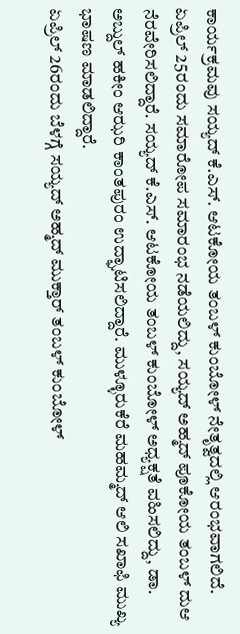ಕಾರ್ಯಕ್ರಮವು ಸಯ್ಯದ್ ಕೆ.ಎಸ್. ಆಟಕೋಯ ತಂಬಳ್ ಕುಂಬೋಳ್ ನೇತೃತ್ವದಲ್ಲಿ ಆರಂಭವಾಗಲಿದೆ. ಏಪ್ರಿಲ್ 25ರಂದು ಸಮಾರೋಪ ಸಮಾರಂಭ ನಡೆಯಲಿದ್ದು, ಸಯ್ಯದ್ ಅಹ್ಮದ್ ಪೂಕೋಯ ತಂಬಳ್ ದುಆ ನೆರವೇರಿಸಲಿದ್ದಾರೆ. ಸಯ್ಯದ್ ಕೆ.ಎಸ್. ಆಟಕೋಯ ತಂಬಳ್ ಕುಂಬೋಳ್ ಅಧ್ಯಕ್ಷತೆ ವಹಿಸಲಿದ್ದು, ಡಾ. ಅಬ್ದುಲ್ ಹಕೀಂ ಆಝರಿ ಕಾಂತಪುರಂ ಉದ್ಘಾಟಿಸಲಿದ್ದಾರೆ. ಮುಳ್ಳೂರುಕೆರೆ ಮಹಮ್ಮದ್ ಆಲಿ ಸಖಾಫಿ ಮುಖ್ಯ ಭಾಷಣ ಮಾಡಲಿದ್ದಾರೆ.
ಏಪ್ರಿಲ್ 26ರಂದು ಬೆಳಗ್ಗೆ ಸಯ್ಯದ್ ಅಹ್ಮದ್ ಮುಕ್ತಾರ್ ತಂಬಳ್ ಕುಂಬೋಳ್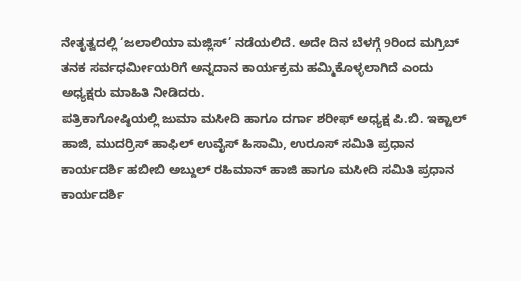ನೇತೃತ್ವದಲ್ಲಿ ‘ಜಲಾಲಿಯಾ ಮಜ್ಲಿಸ್’ ನಡೆಯಲಿದೆ. ಅದೇ ದಿನ ಬೆಳಗ್ಗೆ 9ರಿಂದ ಮಗ್ರಿಬ್ ತನಕ ಸರ್ವಧರ್ಮೀಯರಿಗೆ ಅನ್ನದಾನ ಕಾರ್ಯಕ್ರಮ ಹಮ್ಮಿಕೊಳ್ಳಲಾಗಿದೆ ಎಂದು ಅಧ್ಯಕ್ಷರು ಮಾಹಿತಿ ನೀಡಿದರು.
ಪತ್ರಿಕಾಗೋಷ್ಠಿಯಲ್ಲಿ ಜುಮಾ ಮಸೀದಿ ಹಾಗೂ ದರ್ಗಾ ಶರೀಫ್ ಅಧ್ಯಕ್ಷ ಪಿ.ಬಿ. ಇಕ್ಟಾಲ್ ಹಾಜಿ, ಮುದರ್ರಿಸ್ ಹಾಫಿಲ್ ಉವೈಸ್ ಹಿಸಾಮಿ, ಉರೂಸ್ ಸಮಿತಿ ಪ್ರಧಾನ ಕಾರ್ಯದರ್ಶಿ ಹಬೀಬಿ ಅಬ್ದುಲ್ ರಹಿಮಾನ್ ಹಾಜಿ ಹಾಗೂ ಮಸೀದಿ ಸಮಿತಿ ಪ್ರಧಾನ ಕಾರ್ಯದರ್ಶಿ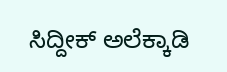ಸಿದ್ದೀಕ್ ಅಲೆಕ್ಕಾಡಿ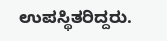ಉಪಸ್ಥಿತರಿದ್ದರು.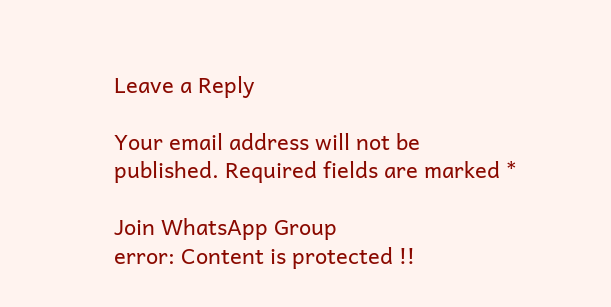Leave a Reply

Your email address will not be published. Required fields are marked *

Join WhatsApp Group
error: Content is protected !!